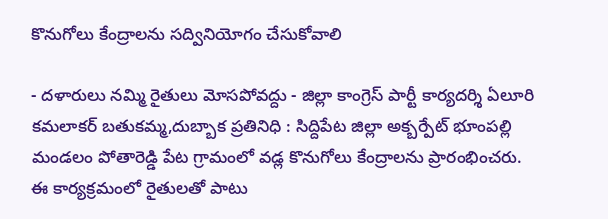కొనుగోలు కేంద్రాలను సద్వినియోగం చేసుకోవాలి

- దళారులు నమ్మి రైతులు మోసపోవద్దు - జిల్లా కాంగ్రెస్ పార్టీ కార్యదర్శి ఏలూరి కమలాకర్ బతుకమ్మ,దుబ్బాక ప్రతినిధి : సిద్దిపేట జిల్లా అక్బర్పేట్ భూంపల్లి మండలం పోతారెడ్డి పేట గ్రామంలో వడ్ల కొనుగోలు కేంద్రాలను ప్రారంభించరు. ఈ కార్యక్రమంలో రైతులతో పాటు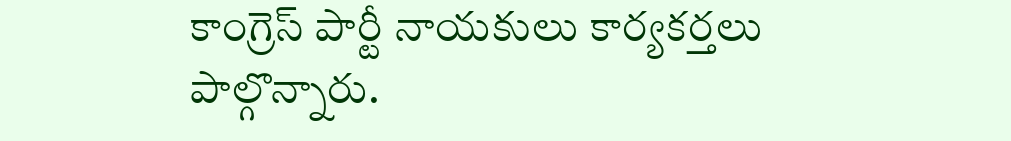కాంగ్రెస్ పార్టీ నాయకులు కార్యకర్తలు పాల్గొన్నారు.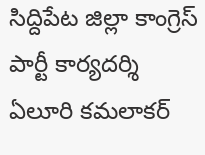సిద్దిపేట జిల్లా కాంగ్రెస్ పార్టీ కార్యదర్శి ఏలూరి కమలాకర్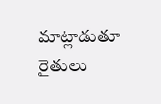మాట్లాడుతూ రైతులు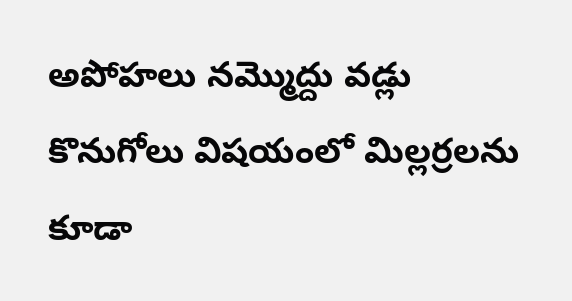అపోహలు నమ్మొద్దు వడ్లు కొనుగోలు విషయంలో మిల్లర్రలను కూడా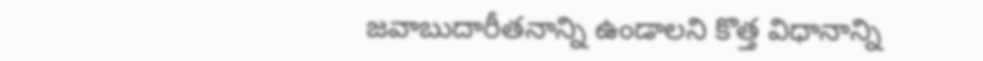జవాబుదారీతనాన్ని ఉండాలని కొత్త విధానాన్ని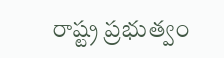రాష్ట్ర ప్రభుత్వం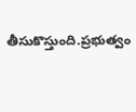తీసుకొస్తుంది.ప్రభుత్వం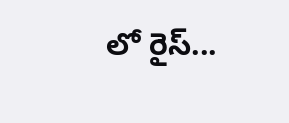లో రైస్...